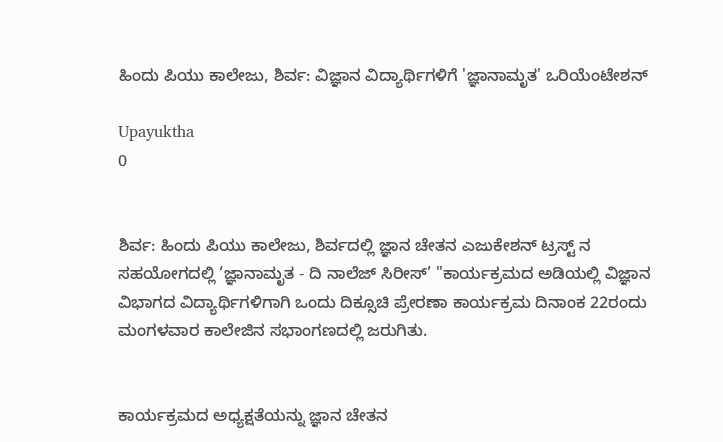ಹಿಂದು ಪಿಯು ಕಾಲೇಜು, ಶಿರ್ವ: ವಿಜ್ಞಾನ ವಿದ್ಯಾರ್ಥಿಗಳಿಗೆ 'ಜ್ಞಾನಾಮೃತ' ಒರಿಯೆಂಟೇಶನ್

Upayuktha
0


ಶಿರ್ವ: ಹಿಂದು ಪಿಯು ಕಾಲೇಜು, ಶಿರ್ವದಲ್ಲಿ ಜ್ಞಾನ ಚೇತನ ಎಜುಕೇಶನ್ ಟ್ರಸ್ಟ್‌ ನ ಸಹಯೋಗದಲ್ಲಿ ‘ಜ್ಞಾನಾಮೃತ - ದಿ ನಾಲೆಜ್ ಸಿರೀಸ್’ "ಕಾರ್ಯಕ್ರಮದ ಅಡಿಯಲ್ಲಿ ವಿಜ್ಞಾನ ವಿಭಾಗದ ವಿದ್ಯಾರ್ಥಿಗಳಿಗಾಗಿ ಒಂದು ದಿಕ್ಸೂಚಿ ಪ್ರೇರಣಾ ಕಾರ್ಯಕ್ರಮ ದಿನಾಂಕ 22ರಂದು ಮಂಗಳವಾರ ಕಾಲೇಜಿನ ಸಭಾಂಗಣದಲ್ಲಿ ಜರುಗಿತು.


ಕಾರ್ಯಕ್ರಮದ ಅಧ್ಯಕ್ಷತೆಯನ್ನು ಜ್ಞಾನ ಚೇತನ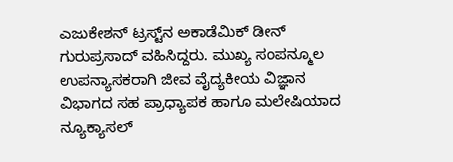ಎಜುಕೇಶನ್ ಟ್ರಸ್ಟ್‌ನ ಅಕಾಡೆಮಿಕ್ ಡೀನ್  ಗುರುಪ್ರಸಾದ್ ವಹಿಸಿದ್ದರು. ಮುಖ್ಯ ಸಂಪನ್ಮೂಲ ಉಪನ್ಯಾಸಕರಾಗಿ ಜೀವ ವೈದ್ಯಕೀಯ ವಿಜ್ಞಾನ ವಿಭಾಗದ ಸಹ ಪ್ರಾಧ್ಯಾಪಕ ಹಾಗೂ ಮಲೇಷಿಯಾದ ನ್ಯೂಕ್ಯಾಸಲ್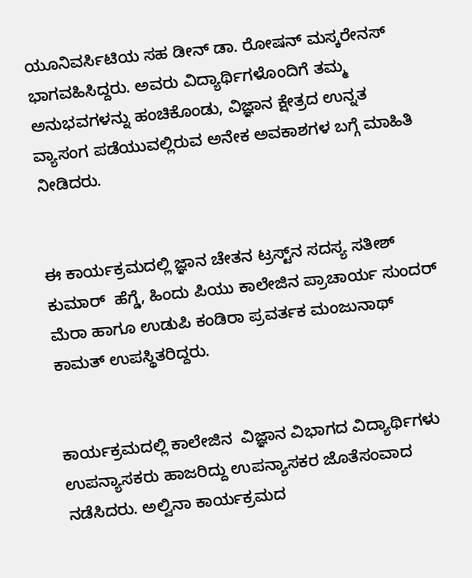ಯೂನಿವರ್ಸಿಟಿಯ ಸಹ ಡೀನ್ ಡಾ. ರೋಷನ್ ಮಸ್ಕರೇನಸ್ ಭಾಗವಹಿಸಿದ್ದರು. ಅವರು ವಿದ್ಯಾರ್ಥಿಗಳೊಂದಿಗೆ ತಮ್ಮ ಅನುಭವಗಳನ್ನು ಹಂಚಿಕೊಂಡು, ವಿಜ್ಞಾನ ಕ್ಷೇತ್ರದ ಉನ್ನತ ವ್ಯಾಸಂಗ ಪಡೆಯುವಲ್ಲಿರುವ ಅನೇಕ ಅವಕಾಶಗಳ ಬಗ್ಗೆ ಮಾಹಿತಿ ನೀಡಿದರು.


ಈ ಕಾರ್ಯಕ್ರಮದಲ್ಲಿ ಜ್ಞಾನ ಚೇತನ ಟ್ರಸ್ಟ್‌ನ ಸದಸ್ಯ ಸತೀಶ್ ಕುಮಾರ್  ಹೆಗ್ಡೆ, ಹಿಂದು ಪಿಯು ಕಾಲೇಜಿನ ಪ್ರಾಚಾರ್ಯ ಸುಂದರ್ ಮೆರಾ ಹಾಗೂ ಉಡುಪಿ ಕಂಡಿರಾ ಪ್ರವರ್ತಕ ಮಂಜುನಾಥ್ ಕಾಮತ್ ಉಪಸ್ಥಿತರಿದ್ದರು.


ಕಾರ್ಯಕ್ರಮದಲ್ಲಿ ಕಾಲೇಜಿನ  ವಿಜ್ಞಾನ ವಿಭಾಗದ ವಿದ್ಯಾರ್ಥಿಗಳು ಉಪನ್ಯಾಸಕರು ಹಾಜರಿದ್ದು ಉಪನ್ಯಾಸಕರ ಜೊತೆಸಂವಾದ ನಡೆಸಿದರು. ಅಲ್ವಿನಾ ಕಾರ್ಯಕ್ರಮದ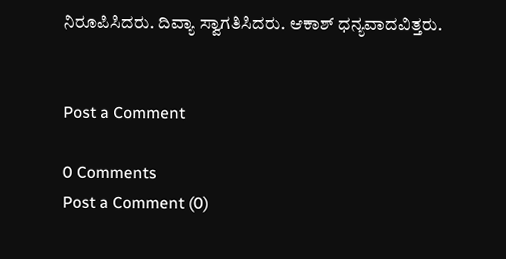ನಿರೂಪಿಸಿದರು. ದಿವ್ಯಾ ಸ್ವಾಗತಿಸಿದರು. ಆಕಾಶ್ ಧನ್ಯವಾದವಿತ್ತರು.


Post a Comment

0 Comments
Post a Comment (0)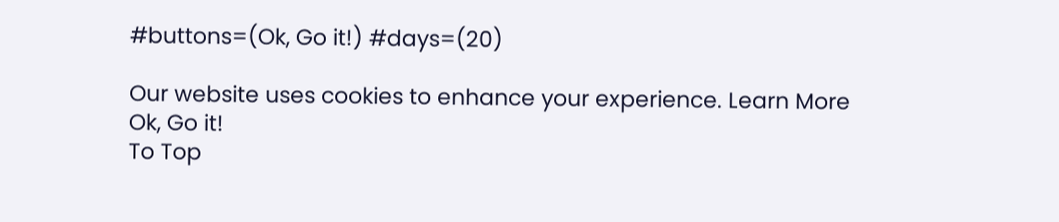#buttons=(Ok, Go it!) #days=(20)

Our website uses cookies to enhance your experience. Learn More
Ok, Go it!
To Top